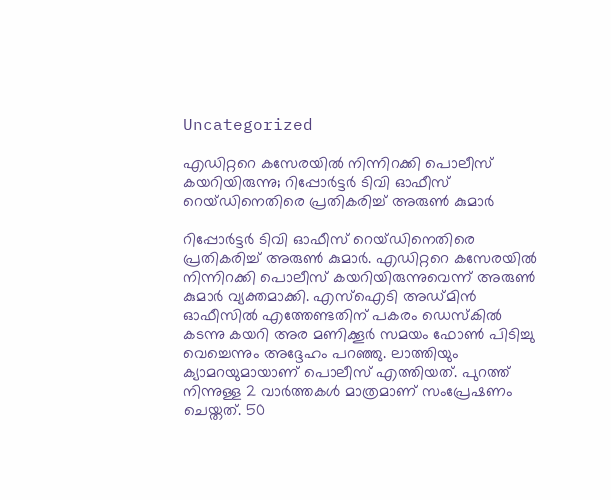Uncategorized

എഡിറ്ററെ കസേരയിൽ നിന്നിറക്കി പൊലീസ് കയറിയിരുന്നു; റിപ്പോർട്ടർ ടിവി ഓഫീസ് റെയ്ഡിനെതിരെ പ്രതികരിച്ച് അരുൺ കുമാർ

റിപ്പോർട്ടർ ടിവി ഓഫീസ് റെയ്ഡിനെതിരെ പ്രതികരിച്ച് അരുൺ കുമാർ. എഡിറ്ററെ കസേരയിൽ നിന്നിറക്കി പൊലീസ് കയറിയിരുന്നുവെന്ന് അരുൺ കുമാർ വ്യക്തമാക്കി. എസ്ഐടി അഡ്മിൻ ഓഫീസിൽ എത്തേണ്ടതിന് പകരം ഡെസ്കിൽ കടന്നു കയറി അര മണിക്കൂർ സമയം ഫോൺ പിടിച്ചു വെച്ചെന്നും അദ്ദേഹം പറഞ്ഞു. ലാത്തിയും ക്യാമറയുമായാണ് പൊലീസ് എത്തിയത്. പുറത്ത് നിന്നുള്ള 2 വാർത്തകൾ മാത്രമാണ് സംപ്രേഷണം ചെയ്തത്. 50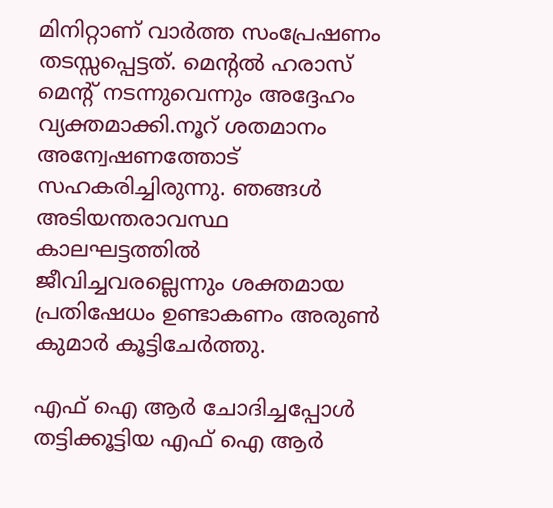മിനിറ്റാണ് വാർത്ത സംപ്രേഷണം തടസ്സപ്പെട്ടത്. മെന്റൽ ഹരാസ് മെന്റ് നടന്നുവെന്നും അദ്ദേഹം വ്യക്തമാക്കി.നൂറ് ശതമാനം അന്വേഷണത്തോട് സഹകരിച്ചിരുന്നു. ഞങ്ങൾ അടിയന്തരാവസ്ഥ കാലഘട്ടത്തിൽ ജീവിച്ചവരല്ലെന്നും ശക്തമായ പ്രതിഷേധം ഉണ്ടാകണം അരുൺ കുമാർ കൂട്ടിചേർത്തു.

എഫ് ഐ ആർ ചോദിച്ചപ്പോൾ തട്ടിക്കൂട്ടിയ എഫ് ഐ ആർ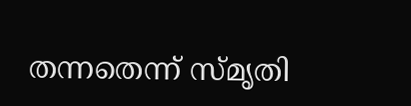തന്നതെന്ന് സ്മൃതി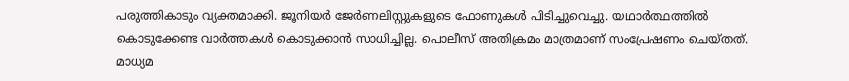പരുത്തികാടും വ്യക്തമാക്കി. ജൂനിയർ ജേർണലിസ്റ്റുകളുടെ ഫോണുകൾ പിടിച്ചുവെച്ചു. യഥാർത്ഥത്തിൽ കൊടുക്കേണ്ട വാർത്തകൾ കൊടുക്കാൻ സാധിച്ചില്ല. പൊലീസ് അതിക്രമം മാത്രമാണ് സംപ്രേഷണം ചെയ്തത്. മാധ്യമ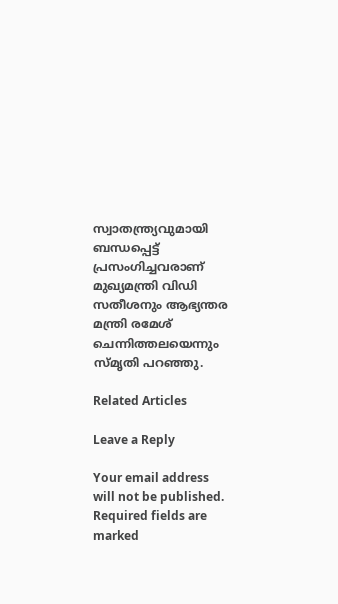സ്വാതന്ത്ര്യവുമായി ബന്ധപ്പെട്ട് പ്രസംഗിച്ചവരാണ് മുഖ്യമന്ത്രി വിഡി സതീശനും ആഭ്യന്തര മന്ത്രി രമേശ് ചെന്നിത്തലയെന്നും സ്മൃതി പറഞ്ഞു.

Related Articles

Leave a Reply

Your email address will not be published. Required fields are marked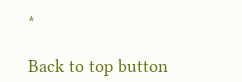*

Back to top button